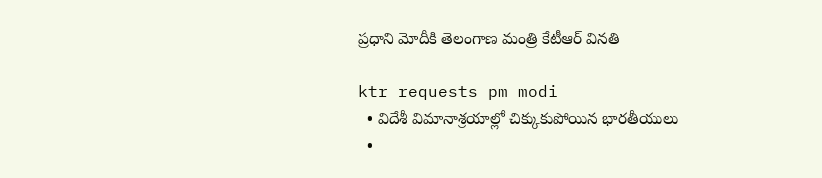ప్రధాని మోదీకి తెలంగాణ మంత్రి కేటీఆర్‌ వినతి

ktr requests pm modi
  • విదేశీ విమానాశ్రయాల్లో చిక్కుకుపోయిన భారతీయులు
  •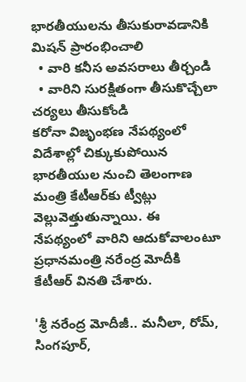భారతీయులను తీసుకురావడానికి మిషన్ ప్రారంభించాలి
  • వారి కనీస అవసరాలు తీర్చండి
  • వారిని సురక్షితంగా తీసుకొచ్చేలా చర్యలు తీసుకోండి
కరోనా విజృంభణ నేపథ్యంలో విదేశాల్లో చిక్కుకుపోయిన భారతీయుల నుంచి తెలంగాణ మంత్రి కేటీఆర్‌కు ట్వీట్లు వెల్లువెత్తుతున్నాయి. ఈ నేపథ్యంలో వారిని ఆదుకోవాలంటూ ప్రధానమంత్రి నరేంద్ర మోదీకి కేటీఆర్ వినతి చేశారు.

'శ్రీ నరేంద్ర మోదీజీ.. మనీలా, రోమ్, సింగపూర్,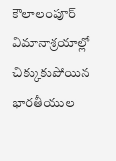కౌలాలంపూర్‌ విమానాశ్రయాల్లో చిక్కుకుపోయిన భారతీయుల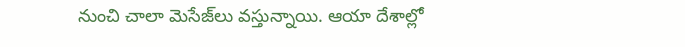నుంచి చాలా మెసేజ్‌లు వస్తున్నాయి. ఆయా దేశాల్లో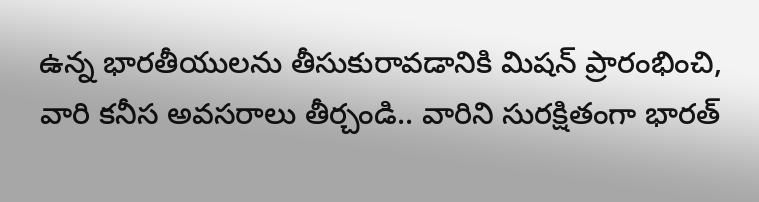ఉన్న భారతీయులను తీసుకురావడానికి మిషన్ ప్రారంభించి, వారి కనీస అవసరాలు తీర్చండి.. వారిని సురక్షితంగా భారత్‌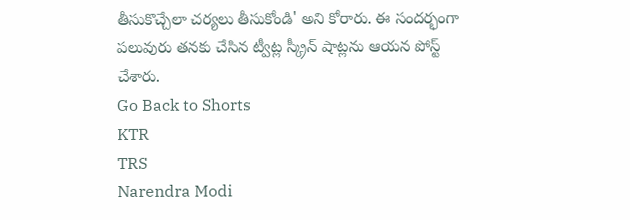తీసుకొచ్చేలా చర్యలు తీసుకోండి' అని కోరారు. ఈ సందర్భంగా పలువురు తనకు చేసిన ట్వీట్ల స్క్రీన్ షాట్లను ఆయన పోస్ట్ చేశారు.
Go Back to Shorts
KTR
TRS
Narendra Modi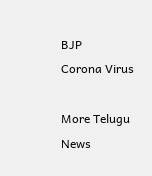BJP
Corona Virus

More Telugu News